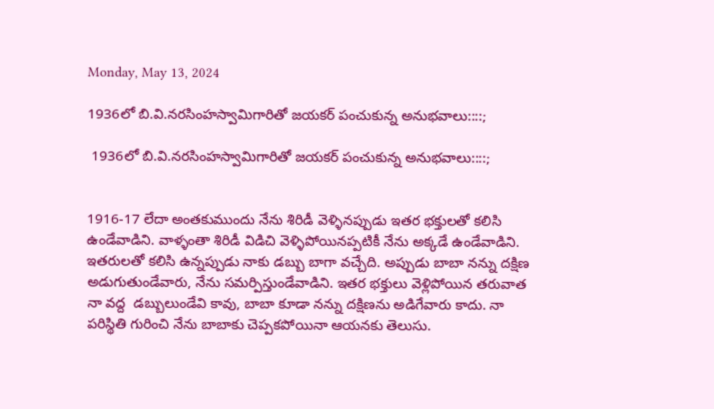Monday, May 13, 2024

1936లో బి.వి.నరసింహస్వామిగారితో జయకర్ పంచుకున్న అనుభవాలు::::;

 1936లో బి.వి.నరసింహస్వామిగారితో జయకర్ పంచుకున్న అనుభవాలు::::;


1916-17 లేదా అంతకుముందు నేను శిరిడీ వెళ్ళినప్పుడు ఇతర భక్తులతో కలిసి ఉండేవాడిని. వాళ్ళంతా శిరిడీ విడిచి వెళ్ళిపోయినప్పటికీ నేను అక్కడే ఉండేవాడిని. ఇతరులతో కలిసి ఉన్నప్పుడు నాకు డబ్బు బాగా వచ్చేది. అప్పుడు బాబా నన్ను దక్షిణ అడుగుతుండేవారు, నేను సమర్పిస్తుండేవాడిని. ఇతర భక్తులు వెళ్లిపోయిన తరువాత నా వద్ద  డబ్బులుండేవి కావు, బాబా కూడా నన్ను దక్షిణను అడిగేవారు కాదు. నా పరిస్థితి గురించి నేను బాబాకు చెప్పకపోయినా ఆయనకు తెలుసు.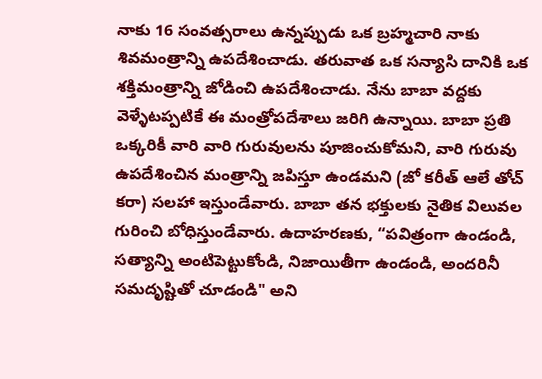నాకు 16 సంవత్సరాలు ఉన్నప్పుడు ఒక బ్రహ్మచారి నాకు శివమంత్రాన్ని ఉపదేశించాడు. తరువాత ఒక సన్యాసి దానికి ఒక శక్తిమంత్రాన్ని జోడించి ఉపదేశించాడు. నేను బాబా వద్దకు వెళ్ళేటప్పటికే ఈ మంత్రోపదేశాలు జరిగి ఉన్నాయి. బాబా ప్రతి ఒక్కరికీ వారి వారి గురువులను పూజించుకోమని, వారి గురువు ఉపదేశించిన మంత్రాన్ని జపిస్తూ ఉండమని (జో కరీత్ ఆలే తోచ్ కరా) సలహా ఇస్తుండేవారు. బాబా తన భక్తులకు నైతిక విలువల గురించి బోధిస్తుండేవారు. ఉదాహరణకు, “పవిత్రంగా ఉండండి, సత్యాన్ని అంటిపెట్టుకోండి, నిజాయితీగా ఉండండి, అందరినీ సమదృష్టితో చూడండి" అని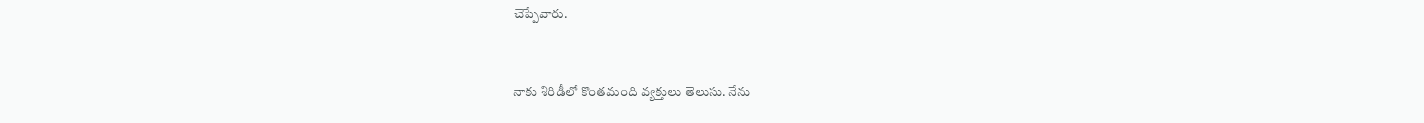చెప్పేవారు.


నాకు శిరిడీలో కొంతమంది వ్యక్తులు తెలుసు. నేను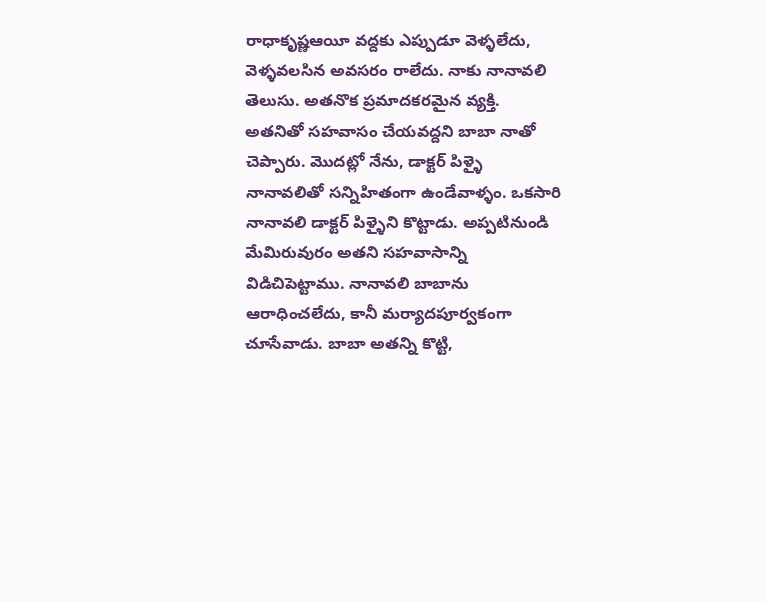రాధాకృష్ణఆయీ వద్దకు ఎప్పుడూ వెళ్ళలేదు, వెళ్ళవలసిన అవసరం రాలేదు. నాకు నానావలి తెలుసు. అతనొక ప్రమాదకరమైన వ్యక్తి. అతనితో సహవాసం చేయవద్దని బాబా నాతో చెప్పారు. మొదట్లో నేను, డాక్టర్ పిళ్ళై నానావలితో సన్నిహితంగా ఉండేవాళ్ళం. ఒకసారి నానావలి డాక్టర్ పిళ్ళైని కొట్టాడు. అప్పటినుండి మేమిరువురం అతని సహవాసాన్ని విడిచిపెట్టాము. నానావలి బాబాను ఆరాధించలేదు, కానీ మర్యాదపూర్వకంగా చూసేవాడు. బాబా అతన్ని కొట్టి,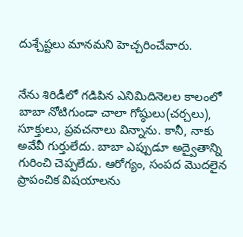దుశ్చేష్టలు మానమని హెచ్చరించేవారు.


నేను శిరిడీలో గడిపిన ఎనిమిదినెలల కాలంలో బాబా నోటిగుండా చాలా గోష్ఠులు(చర్చలు), సూక్తులు, ప్రవచనాలు విన్నాను. కానీ, నాకు అవేవీ గుర్తులేదు. బాబా ఎప్పుడూ అద్వైతాన్ని గురించి చెప్పలేదు. ఆరోగ్యం, సంపద మొదలైన ప్రాపంచిక విషయాలను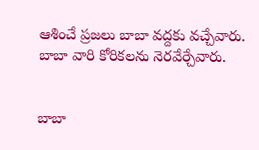ఆశించే ప్రజలు బాబా వద్దకు వచ్చేవారు. బాబా వారి కోరికలను నెరవేర్చేవారు.


బాబా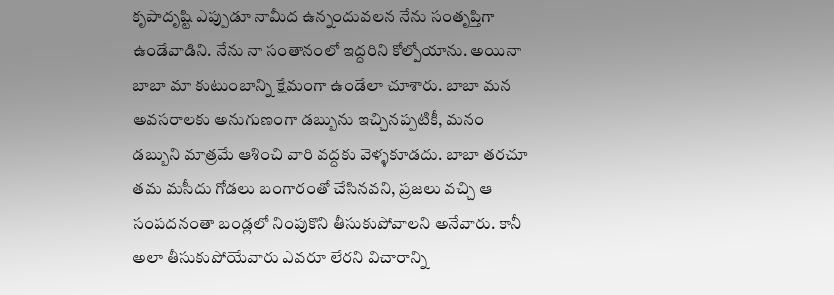కృపాదృష్టి ఎప్పుడూ నామీద ఉన్నందువలన నేను సంతృప్తిగా ఉండేవాడిని. నేను నా సంతానంలో ఇద్దరిని కోల్పోయాను. అయినా బాబా మా కుటుంబాన్ని క్షేమంగా ఉండేలా చూశారు. బాబా మన అవసరాలకు అనుగుణంగా డబ్బును ఇచ్చినప్పటికీ, మనం డబ్బుని మాత్రమే ఆశించి వారి వద్దకు వెళ్ళకూడదు. బాబా తరచూ తమ మసీదు గోడలు బంగారంతో చేసినవని, ప్రజలు వచ్చి ఆ సంపదనంతా బండ్లలో నింపుకొని తీసుకుపోవాలని అనేవారు. కానీ అలా తీసుకుపోయేవారు ఎవరూ లేరని విచారాన్ని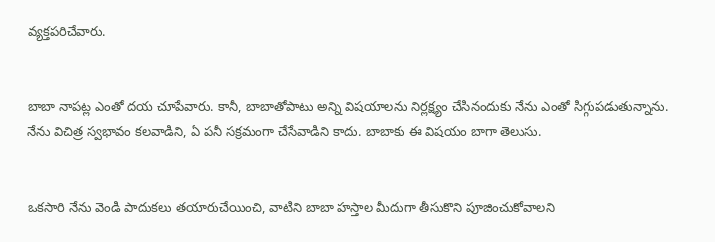వ్యక్తపరిచేవారు.


బాబా నాపట్ల ఎంతో దయ చూపేవారు. కానీ, బాబాతోపాటు అన్ని విషయాలను నిర్లక్ష్యం చేసినందుకు నేను ఎంతో సిగ్గుపడుతున్నాను. నేను విచిత్ర స్వభావం కలవాడిని, ఏ పనీ సక్రమంగా చేసేవాడిని కాదు. బాబాకు ఈ విషయం బాగా తెలుసు.


ఒకసారి నేను వెండి పాదుకలు తయారుచేయించి, వాటిని బాబా హస్తాల మీదుగా తీసుకొని పూజించుకోవాలని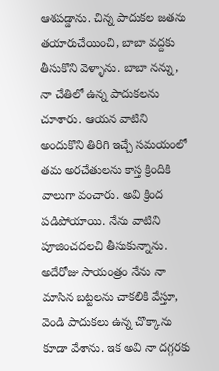ఆశపడ్డాను. చిన్న పాదుకల జతను తయారుచేయించి, బాబా వద్దకు తీసుకొని వెళ్ళాను. బాబా నన్ను, నా చేతిలో ఉన్న పాదుకలను చూశారు. ఆయన వాటిని అందుకొని తిరిగి ఇచ్చే సమయంలో తమ అరచేతులను కాస్త క్రిందికి వాలుగా వంచారు. అవి క్రింద పడిపోయాయి. నేను వాటిని పూజించదలచి తీసుకున్నాను. అదేరోజు సాయంత్రం నేను నా మాసిన బట్టలను చాకలికి వేస్తూ, వెండి పాదుకలు ఉన్న చొక్కాను కూడా వేశాను. ఇక అవి నా దగ్గరకు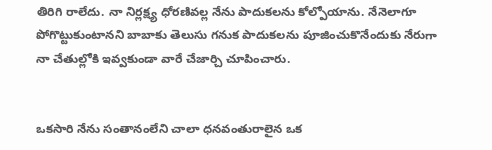తిరిగి రాలేదు. నా నిర్లక్ష్య ధోరణివల్ల నేను పాదుకలను కోల్పోయాను. నేనెలాగూ పోగొట్టుకుంటానని బాబాకు తెలుసు గనుక పాదుకలను పూజించుకొనేందుకు నేరుగా నా చేతుల్లోకి ఇవ్వకుండా వారే చేజార్చి చూపించారు.


ఒకసారి నేను సంతానంలేని చాలా ధనవంతురాలైన ఒక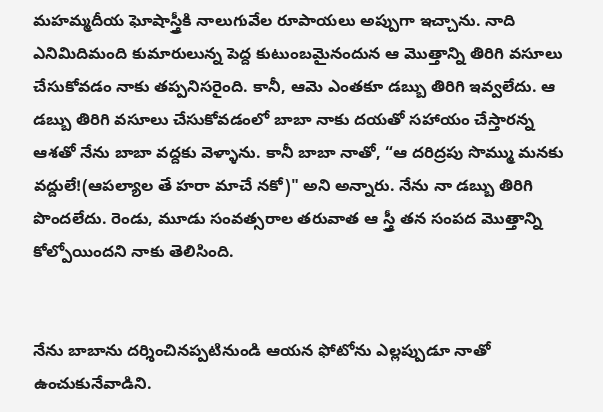మహమ్మదీయ ఘోషాస్త్రీకి నాలుగువేల రూపాయలు అప్పుగా ఇచ్చాను. నాది ఎనిమిదిమంది కుమారులున్న పెద్ద కుటుంబమైనందున ఆ మొత్తాన్ని తిరిగి వసూలు చేసుకోవడం నాకు తప్పనిసరైంది. కానీ, ఆమె ఎంతకూ డబ్బు తిరిగి ఇవ్వలేదు. ఆ డబ్బు తిరిగి వసూలు చేసుకోవడంలో బాబా నాకు దయతో సహాయం చేస్తారన్న ఆశతో నేను బాబా వద్దకు వెళ్ళాను. కానీ బాబా నాతో, “ఆ దరిద్రపు సొమ్ము మనకు వద్దులే!(ఆపల్యాల తే హరా మాచే నకో)" అని అన్నారు. నేను నా డబ్బు తిరిగి పొందలేదు. రెండు, మూడు సంవత్సరాల తరువాత ఆ స్త్రీ తన సంపద మొత్తాన్ని కోల్పోయిందని నాకు తెలిసింది.


నేను బాబాను దర్శించినప్పటినుండి ఆయన ఫోటోను ఎల్లప్పుడూ నాతో ఉంచుకునేవాడిని.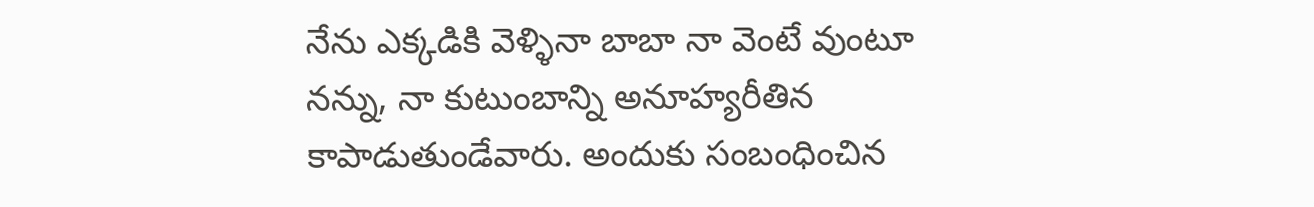నేను ఎక్కడికి వెళ్ళినా బాబా నా వెంటే వుంటూ నన్ను, నా కుటుంబాన్ని అనూహ్యరీతిన కాపాడుతుండేవారు. అందుకు సంబంధించిన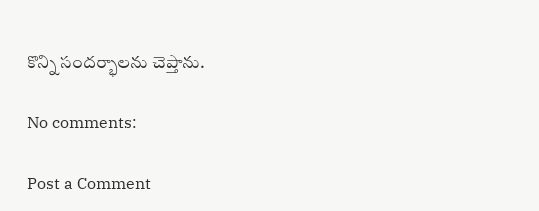కొన్ని సందర్భాలను చెప్తాను.

No comments:

Post a Comment